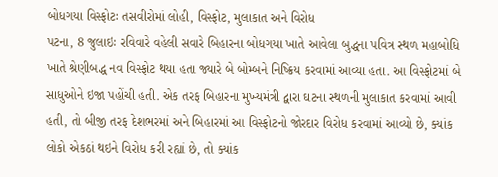બોધગયા વિસ્ફોટઃ તસવીરોમાં લોહી, વિસ્ફોટ, મુલાકાત અને વિરોધ
પટના, 8 જુલાઇઃ રવિવારે વહેલી સવારે બિહારના બોધગયા ખાતે આવેલા બુદ્ધના પવિત્ર સ્થળ મહાબોધિ ખાતે શ્રેણીબદ્ધ નવ વિસ્ફોટ થયા હતા જ્યારે બે બોમ્બને નિષ્ક્રિય કરવામાં આવ્યા હતા. આ વિસ્ફોટમાં બે સાધુઓને ઇજા પહોંચી હતી. એક તરફ બિહારના મુખ્યમંત્રી દ્વારા ઘટના સ્થળની મુલાકાત કરવામાં આવી હતી, તો બીજી તરફ દેશભરમાં અને બિહારમાં આ વિસ્ફોટનો જોરદાર વિરોધ કરવામાં આવ્યો છે, ક્યાંક લોકો એકઠાં થઇને વિરોધ કરી રહ્યાં છે, તો ક્યાંક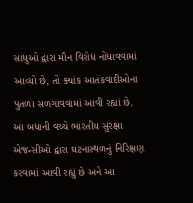સાધુઓ દ્વારા મૌન વિરોધ નોંધાવવામાં આવ્યો છે, તો ક્યાંક આતંકવાદીઓના પુતળા સળગાવવામાં આવી રહ્યાં છે.
આ બધાની વચ્ચે ભારતીય સુરક્ષા એજન્સીઓ દ્વારા ઘટનાસ્થળનું નિરિક્ષણ કરવામાં આવી રહ્યું છે અને આ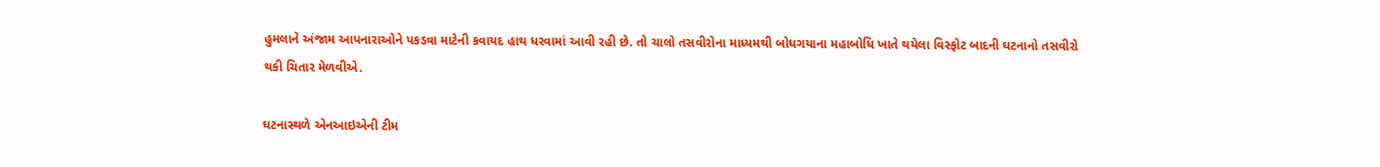હુમલાને અંજામ આપનારાઓને પકડવા માટેની કવાયદ હાથ ધરવામાં આવી રહી છે. તો ચાલો તસવીરોના માધ્યમથી બોધગયાના મહાબોધિ ખાતે થયેલા વિસ્ફોટ બાદની ઘટનાનો તસવીરો થકી ચિતાર મેળવીએ.

ઘટનાસ્થળે એનઆઇએની ટીમ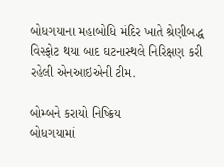બોધગયાના મહાબોધિ મંદિર ખાતે શ્રેણીબદ્ધ વિસ્ફોટ થયા બાદ ઘટનાસ્થલે નિરિક્ષણ કરી રહેલી એનઆઇએની ટીમ.

બોમ્બને કરાયો નિષ્ક્રિય
બોધગયામાં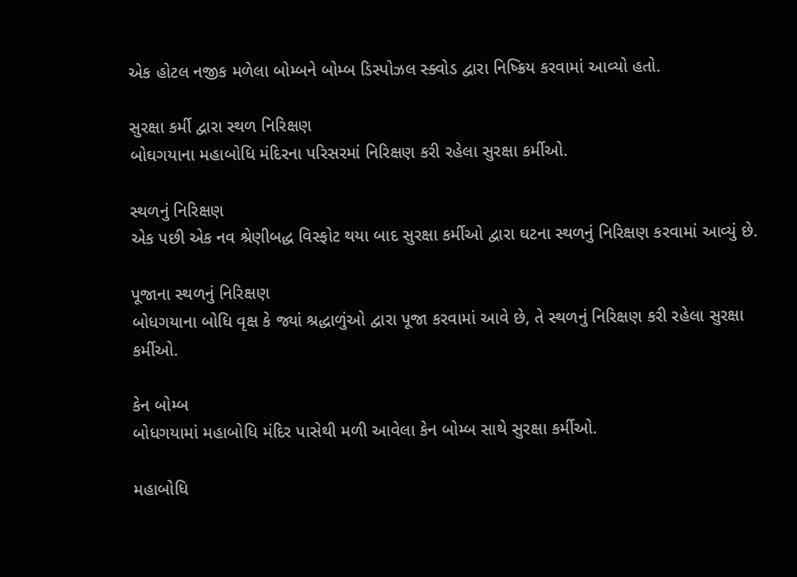એક હોટલ નજીક મળેલા બોમ્બને બોમ્બ ડિસ્પોઝલ સ્ક્વોડ દ્વારા નિષ્ક્રિય કરવામાં આવ્યો હતો.

સુરક્ષા કર્મી દ્વારા સ્થળ નિરિક્ષણ
બોઘગયાના મહાબોધિ મંદિરના પરિસરમાં નિરિક્ષણ કરી રહેલા સુરક્ષા કર્મીઓ.

સ્થળનું નિરિક્ષણ
એક પછી એક નવ શ્રેણીબદ્ધ વિસ્ફોટ થયા બાદ સુરક્ષા કર્મીઓ દ્વારા ઘટના સ્થળનું નિરિક્ષણ કરવામાં આવ્યું છે.

પૂજાના સ્થળનું નિરિક્ષણ
બોધગયાના બોધિ વૃક્ષ કે જ્યાં શ્રદ્ધાળુંઓ દ્વારા પૂજા કરવામાં આવે છે, તે સ્થળનું નિરિક્ષણ કરી રહેલા સુરક્ષા કર્મીઓ.

કેન બોમ્બ
બોધગયામાં મહાબોધિ મંદિર પાસેથી મળી આવેલા કેન બોમ્બ સાથે સુરક્ષા કર્મીઓ.

મહાબોધિ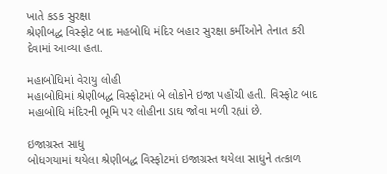ખાતે કડક સુરક્ષા
શ્રેણીબદ્ધ વિસ્ફોટ બાદ મહબોધિ મંદિર બહાર સુરક્ષા કર્મીઓને તેનાત કરી દેવામાં આવ્યા હતા.

મહાબોધિમાં વેરાયુ લોહી
મહાબોધિમાં શ્રેણીબદ્ધ વિસ્ફોટમાં બે લોકોને ઇજા પહોંચી હતી. વિસ્ફોટ બાદ મહાબોધિ મંદિરની ભૂમિ પર લોહીના ડાઘ જોવા મળી રહ્યાં છે.

ઇજાગ્રસ્ત સાધુ
બોધગયામાં થયેલા શ્રેણીબદ્ધ વિસ્ફોટમાં ઇજાગ્રસ્ત થયેલા સાધુને તત્કાળ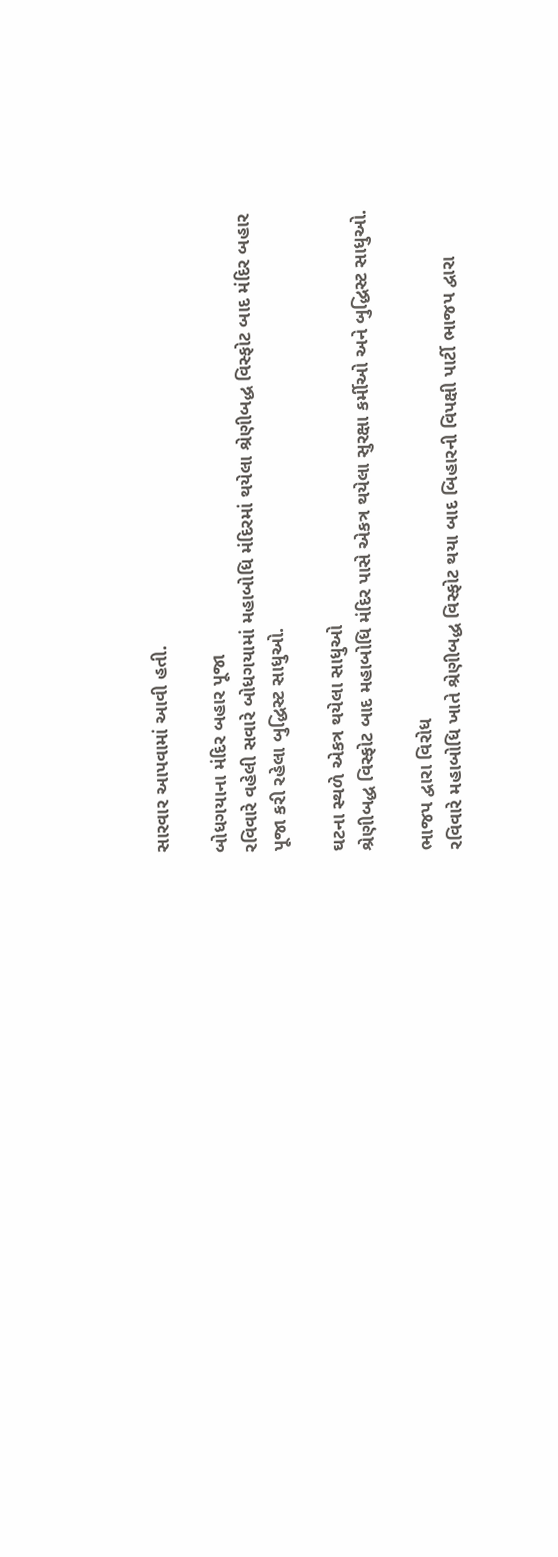સારવાર આપવામાં આવી હતી.

બોધગયાના મંદિર બહાર પૂજા
રવિવારે વહેલી સવારે બોધગયામાં મહાબોધિ મંદિરમાં થયેલા શ્રેણીબદ્ધ વિસ્ફોટ બાદ મંદિર બહાર પૂજા કરી રહેલા બુદ્ધિસ્ટ સાધુઓ.

ઘટના સ્થળે એકત્ર થયેલા સાધુઓ
શ્રેણીબદ્ધ વિસ્ફોટ બાદ મહાબોધિ મંદિર પાસે એકત્ર થયેલા સુરક્ષા કર્મીઓ અને બુદ્ધિસ્ટ સાધુઓ.

ભાજપ દ્વારા વિરોધ
રવિવારે મહાબોધિ ખાતે શ્રેણીબદ્ધ વિસ્ફોટ થયા બાદ બિહારની વિપક્ષી પાર્ટી ભાજપ દ્વારા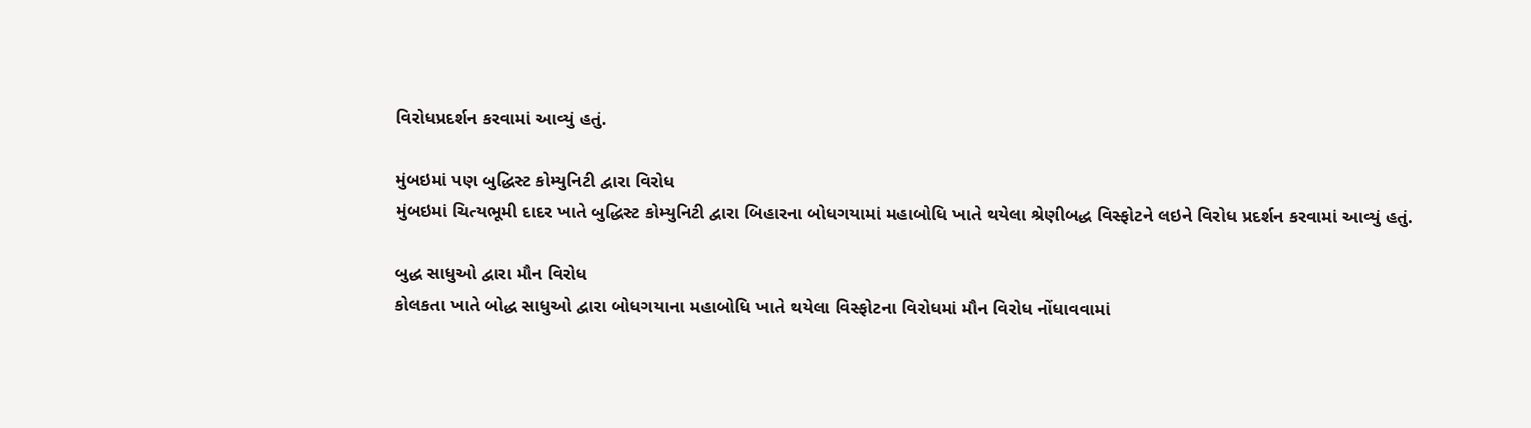વિરોધપ્રદર્શન કરવામાં આવ્યું હતું.

મુંબઇમાં પણ બુદ્ધિસ્ટ કોમ્યુનિટી દ્વારા વિરોધ
મુંબઇમાં ચિત્યભૂમી દાદર ખાતે બુદ્ધિસ્ટ કોમ્યુનિટી દ્વારા બિહારના બોધગયામાં મહાબોધિ ખાતે થયેલા શ્રેણીબદ્ધ વિસ્ફોટને લઇને વિરોધ પ્રદર્શન કરવામાં આવ્યું હતું.

બુદ્ધ સાધુઓ દ્વારા મૌન વિરોધ
કોલકતા ખાતે બોદ્ધ સાધુઓ દ્વારા બોધગયાના મહાબોધિ ખાતે થયેલા વિસ્ફોટના વિરોધમાં મૌન વિરોધ નોંધાવવામાં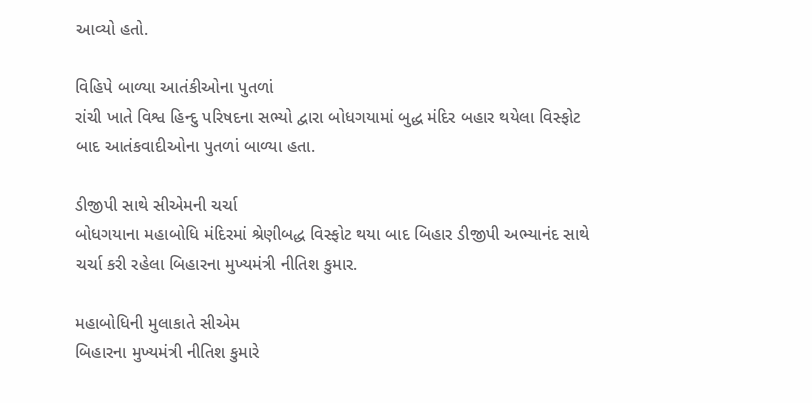આવ્યો હતો.

વિહિપે બાળ્યા આતંકીઓના પુતળાં
રાંચી ખાતે વિશ્વ હિન્દુ પરિષદના સભ્યો દ્વારા બોધગયામાં બુદ્ધ મંદિર બહાર થયેલા વિસ્ફોટ બાદ આતંકવાદીઓના પુતળાં બાળ્યા હતા.

ડીજીપી સાથે સીએમની ચર્ચા
બોધગયાના મહાબોધિ મંદિરમાં શ્રેણીબદ્ધ વિસ્ફોટ થયા બાદ બિહાર ડીજીપી અભ્યાનંદ સાથે ચર્ચા કરી રહેલા બિહારના મુખ્યમંત્રી નીતિશ કુમાર.

મહાબોધિની મુલાકાતે સીએમ
બિહારના મુખ્યમંત્રી નીતિશ કુમારે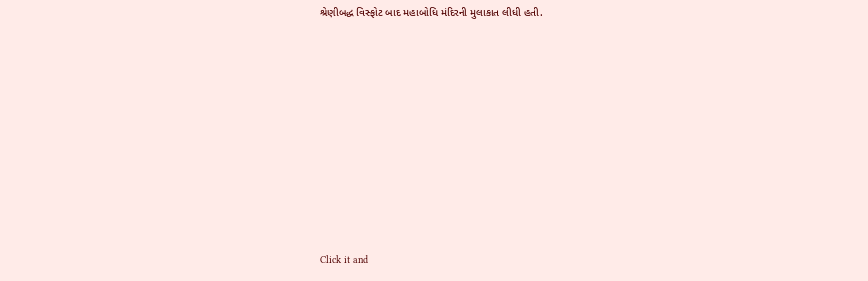શ્રેણીબદ્ધ વિસ્ફોટ બાદ મહાબોધિ મંદિરની મુલાકાત લીધી હતી.












Click it and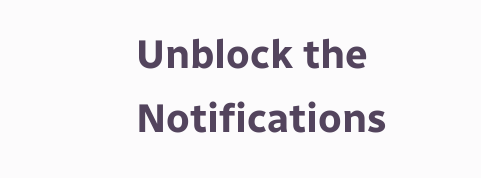Unblock the Notifications